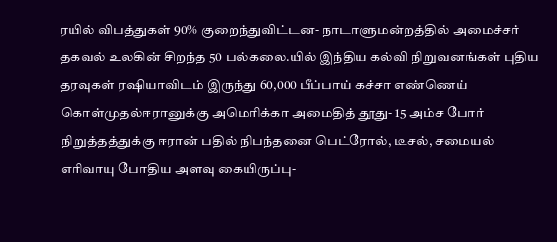ரயில் விபத்துகள் 90% குறைந்துவிட்டன- நாடாளுமன்றத்தில் அமைச்சர் தகவல் உலகின் சிறந்த 50 பல்கலை.யில் இந்திய கல்வி நிறுவனங்கள் புதிய தரவுகள் ரஷியாவிடம் இருந்து 60,000 பீப்பாய் கச்சா எண்ணெய் கொள்முதல்ஈரானுக்கு அமெரிக்கா அமைதித் தூது- 15 அம்ச போர் நிறுத்தத்துக்கு ஈரான் பதில் நிபந்தனை பெட்ரோல், டீசல், சமையல் எரிவாயு போதிய அளவு கையிருப்பு-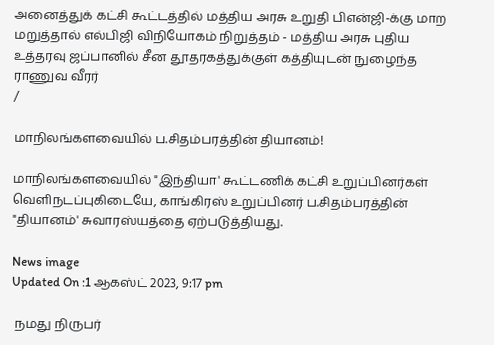அனைத்துக் கட்சி கூட்டத்தில் மத்திய அரசு உறுதி பிஎன்ஜி-க்கு மாற மறுத்தால் எல்பிஜி விநியோகம் நிறுத்தம் - மத்திய அரசு புதிய உத்தரவு ஜப்பானில் சீன தூதரகத்துக்குள் கத்தியுடன் நுழைந்த ராணுவ வீரர்
/

மாநிலங்களவையில் ப.சிதம்பரத்தின் தியானம்!

மாநிலங்களவையில் "இந்தியா' கூட்டணிக் கட்சி உறுப்பினர்கள் வெளிநடப்புகிடையே, காங்கிரஸ் உறுப்பினர் ப.சிதம்பரத்தின் "தியானம்' சுவாரஸ்யத்தை ஏற்படுத்தியது.

News image
Updated On :1 ஆகஸ்ட் 2023, 9:17 pm

 நமது நிருபர்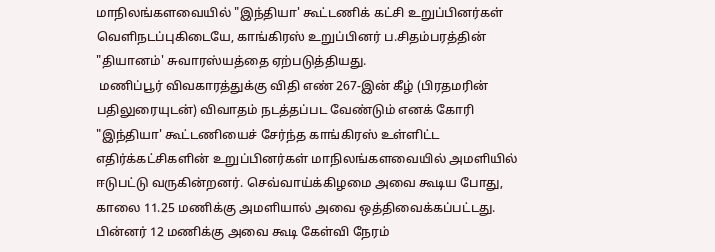மாநிலங்களவையில் "இந்தியா' கூட்டணிக் கட்சி உறுப்பினர்கள் வெளிநடப்புகிடையே, காங்கிரஸ் உறுப்பினர் ப.சிதம்பரத்தின் "தியானம்' சுவாரஸ்யத்தை ஏற்படுத்தியது.
 மணிப்பூர் விவகாரத்துக்கு விதி எண் 267-இன் கீழ் (பிரதமரின் பதிலுரையுடன்) விவாதம் நடத்தப்பட வேண்டும் எனக் கோரி "இந்தியா' கூட்டணியைச் சேர்ந்த காங்கிரஸ் உள்ளிட்ட எதிர்க்கட்சிகளின் உறுப்பினர்கள் மாநிலங்களவையில் அமளியில் ஈடுபட்டு வருகின்றனர். செவ்வாய்க்கிழமை அவை கூடிய போது, காலை 11.25 மணிக்கு அமளியால் அவை ஒத்திவைக்கப்பட்டது. பின்னர் 12 மணிக்கு அவை கூடி கேள்வி நேரம்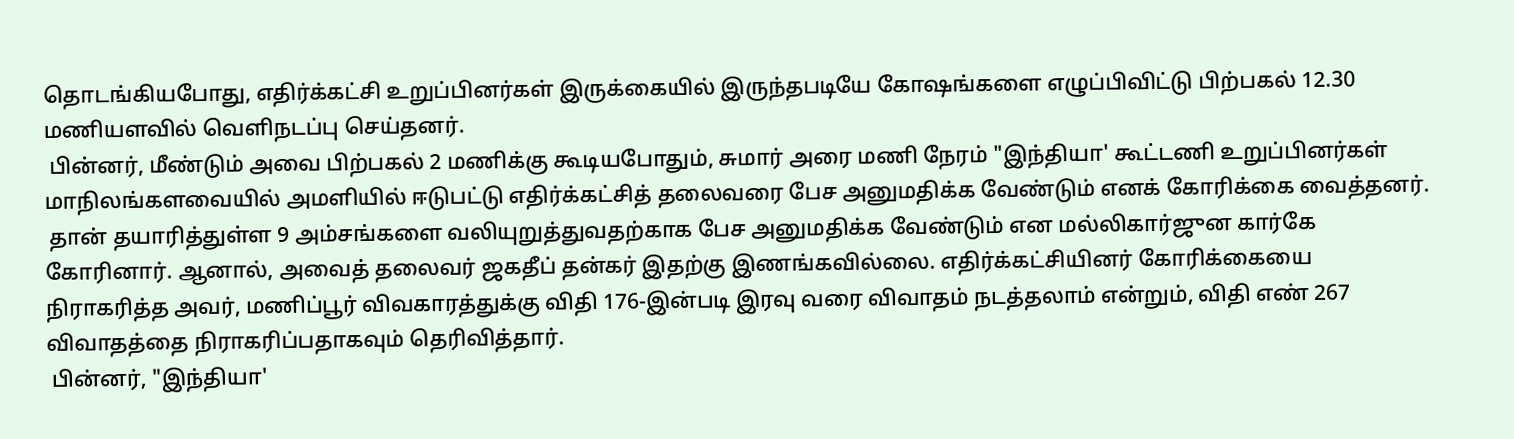தொடங்கியபோது, எதிர்க்கட்சி உறுப்பினர்கள் இருக்கையில் இருந்தபடியே கோஷங்களை எழுப்பிவிட்டு பிற்பகல் 12.30 மணியளவில் வெளிநடப்பு செய்தனர்.
 பின்னர், மீண்டும் அவை பிற்பகல் 2 மணிக்கு கூடியபோதும், சுமார் அரை மணி நேரம் "இந்தியா' கூட்டணி உறுப்பினர்கள் மாநிலங்களவையில் அமளியில் ஈடுபட்டு எதிர்க்கட்சித் தலைவரை பேச அனுமதிக்க வேண்டும் எனக் கோரிக்கை வைத்தனர்.
 தான் தயாரித்துள்ள 9 அம்சங்களை வலியுறுத்துவதற்காக பேச அனுமதிக்க வேண்டும் என மல்லிகார்ஜுன கார்கே கோரினார். ஆனால், அவைத் தலைவர் ஜகதீப் தன்கர் இதற்கு இணங்கவில்லை. எதிர்க்கட்சியினர் கோரிக்கையை நிராகரித்த அவர், மணிப்பூர் விவகாரத்துக்கு விதி 176-இன்படி இரவு வரை விவாதம் நடத்தலாம் என்றும், விதி எண் 267 விவாதத்தை நிராகரிப்பதாகவும் தெரிவித்தார்.
 பின்னர், "இந்தியா'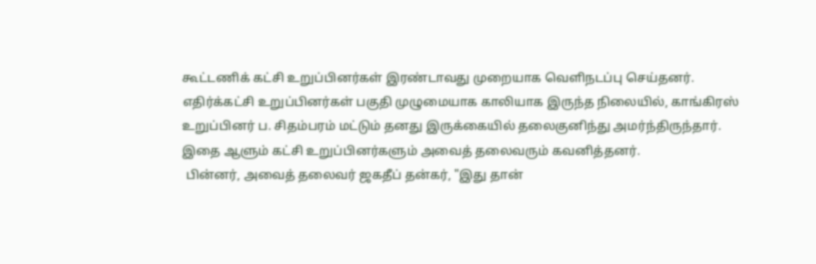கூட்டணிக் கட்சி உறுப்பினர்கள் இரண்டாவது முறையாக வெளிநடப்பு செய்தனர். எதிர்க்கட்சி உறுப்பினர்கள் பகுதி முழுமையாக காலியாக இருந்த நிலையில், காங்கிரஸ் உறுப்பினர் ப. சிதம்பரம் மட்டும் தனது இருக்கையில் தலைகுனிந்து அமர்ந்திருந்தார். இதை ஆளும் கட்சி உறுப்பினர்களும் அவைத் தலைவரும் கவனித்தனர்.
 பின்னர், அவைத் தலைவர் ஜகதீப் தன்கர், "இது தான்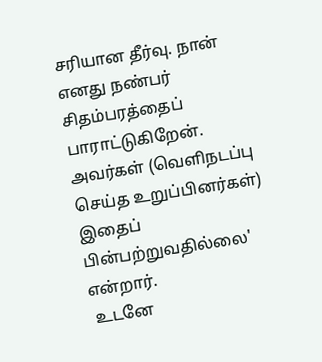சரியான தீர்வு. நான் எனது நண்பர் சிதம்பரத்தைப் பாராட்டுகிறேன். அவர்கள் (வெளிநடப்பு செய்த உறுப்பினர்கள்) இதைப் பின்பற்றுவதில்லை' என்றார்.
 உடனே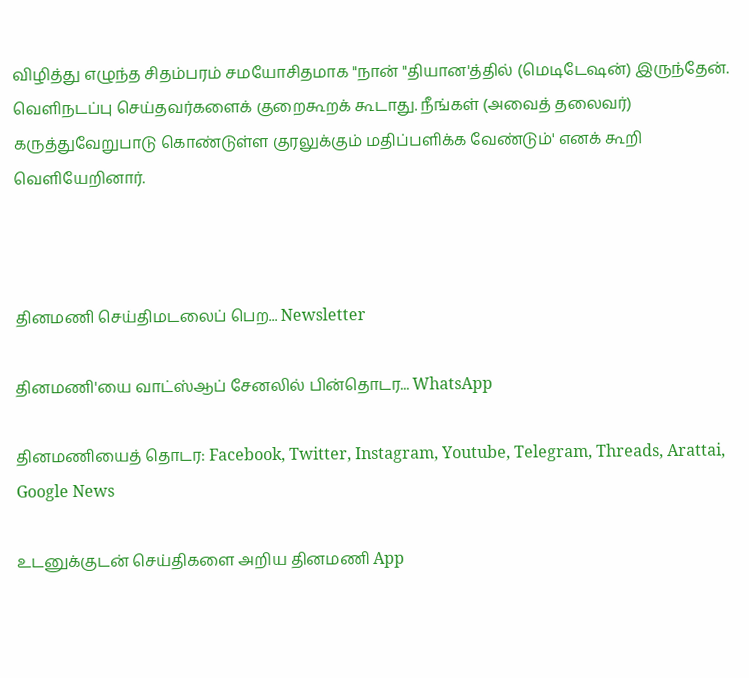விழித்து எழுந்த சிதம்பரம் சமயோசிதமாக "நான் "தியான'த்தில் (மெடிடேஷன்) இருந்தேன். வெளிநடப்பு செய்தவர்களைக் குறைகூறக் கூடாது. நீங்கள் (அவைத் தலைவர்) கருத்துவேறுபாடு கொண்டுள்ள குரலுக்கும் மதிப்பளிக்க வேண்டும்' எனக் கூறி வெளியேறினார்.



தினமணி செய்திமடலைப் பெற... Newsletter

தினமணி'யை வாட்ஸ்ஆப் சேனலில் பின்தொடர... WhatsApp

தினமணியைத் தொடர: Facebook, Twitter, Instagram, Youtube, Telegram, Threads, Arattai, Google News

உடனுக்குடன் செய்திகளை அறிய தினமணி App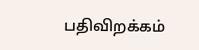பதிவிறக்கம்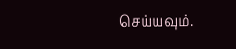செய்யவும்.